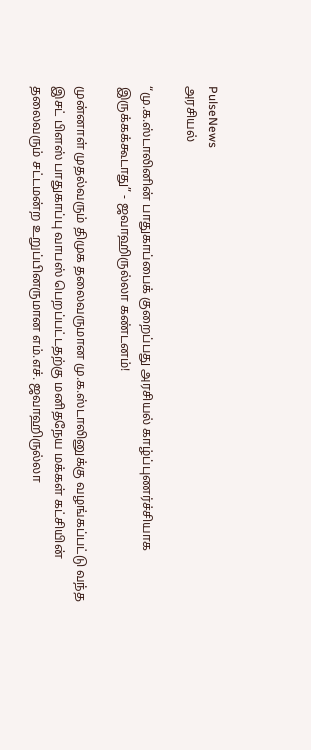PulseNews
அரசியல்

“மு.க.ஸ்டாலினின் பாதுகாப்பைக் குறைப்பது அரசியல் காழ்ப்புணர்ச்சியாக இருக்கக்கூடாது” - ஜவாஹிருல்லா கண்டனம்!

முன்னாள் முதல்வரும் திமுக தலைவருமான மு.க.ஸ்டாலினுக்கு வழங்கப்பட்டு வந்த இசட் பிளஸ் பாதுகாப்பு வாபஸ் பெறப்பட்டதற்கு மனிதநேய மக்கள் கட்சியின் தலைவரும் சட்டமன்ற உறுப்பினருமான எம்.எச். ஜவாஹிருல்லா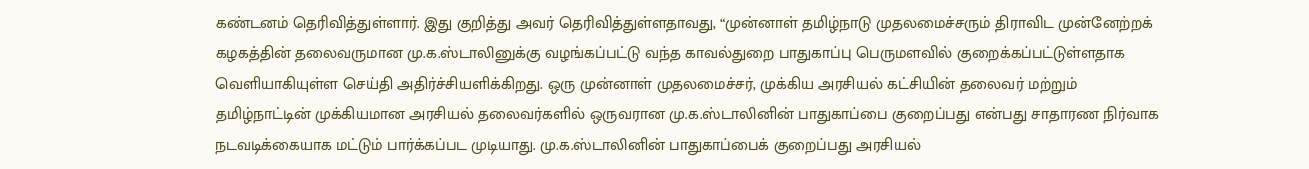கண்டனம் தெரிவித்துள்ளார். இது குறித்து அவர் தெரிவித்துள்ளதாவது, “முன்னாள் தமிழ்நாடு முதலமைச்சரும் திராவிட முன்னேற்றக் கழகத்தின் தலைவருமான மு.க.ஸ்டாலினுக்கு வழங்கப்பட்டு வந்த காவல்துறை பாதுகாப்பு பெருமளவில் குறைக்கப்பட்டுள்ளதாக வெளியாகியுள்ள செய்தி அதிர்ச்சியளிக்கிறது. ஒரு முன்னாள் முதலமைச்சர், முக்கிய அரசியல் கட்சியின் தலைவர் மற்றும் தமிழ்நாட்டின் முக்கியமான அரசியல் தலைவர்களில் ஒருவரான மு.க.ஸ்டாலினின் பாதுகாப்பை குறைப்பது என்பது சாதாரண நிர்வாக நடவடிக்கையாக மட்டும் பார்க்கப்பட முடியாது. மு.க.ஸ்டாலினின் பாதுகாப்பைக் குறைப்பது அரசியல்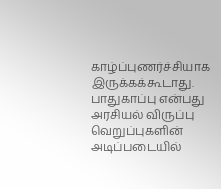காழ்ப்புணர்ச்சியாக இருக்கக்கூடாது. பாதுகாப்பு என்பது அரசியல் விருப்பு வெறுப்புகளின் அடிப்படையில்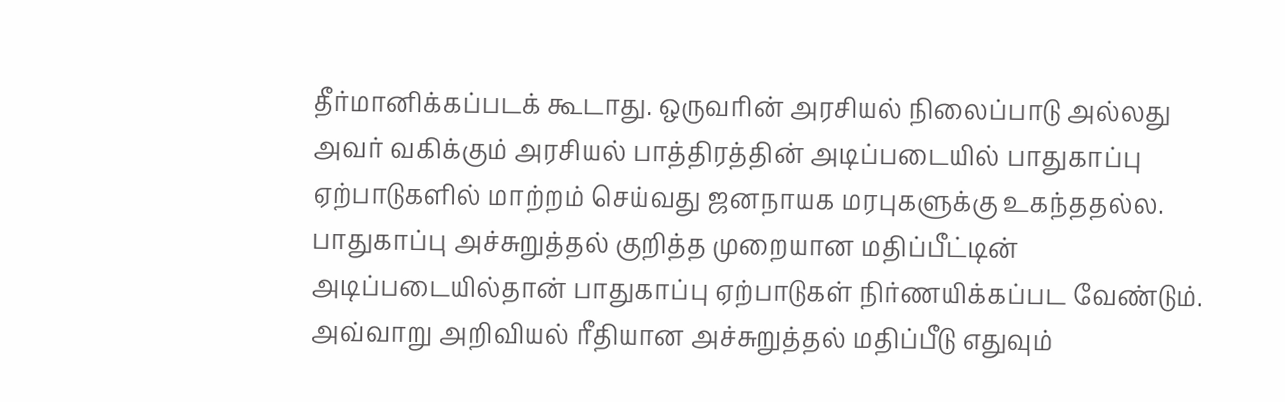தீர்மானிக்கப்படக் கூடாது. ஒருவரின் அரசியல் நிலைப்பாடு அல்லது அவர் வகிக்கும் அரசியல் பாத்திரத்தின் அடிப்படையில் பாதுகாப்பு ஏற்பாடுகளில் மாற்றம் செய்வது ஜனநாயக மரபுகளுக்கு உகந்ததல்ல. பாதுகாப்பு அச்சுறுத்தல் குறித்த முறையான மதிப்பீட்டின் அடிப்படையில்தான் பாதுகாப்பு ஏற்பாடுகள் நிர்ணயிக்கப்பட வேண்டும். அவ்வாறு அறிவியல் ரீதியான அச்சுறுத்தல் மதிப்பீடு எதுவும்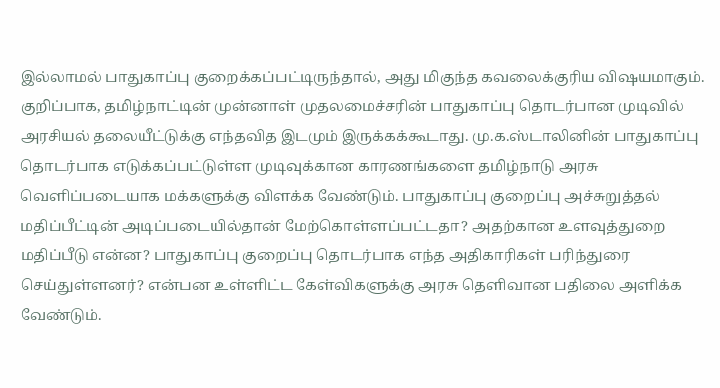இல்லாமல் பாதுகாப்பு குறைக்கப்பட்டிருந்தால், அது மிகுந்த கவலைக்குரிய விஷயமாகும். குறிப்பாக, தமிழ்நாட்டின் முன்னாள் முதலமைச்சரின் பாதுகாப்பு தொடர்பான முடிவில் அரசியல் தலையீட்டுக்கு எந்தவித இடமும் இருக்கக்கூடாது. மு.க.ஸ்டாலினின் பாதுகாப்பு தொடர்பாக எடுக்கப்பட்டுள்ள முடிவுக்கான காரணங்களை தமிழ்நாடு அரசு வெளிப்படையாக மக்களுக்கு விளக்க வேண்டும். பாதுகாப்பு குறைப்பு அச்சுறுத்தல் மதிப்பீட்டின் அடிப்படையில்தான் மேற்கொள்ளப்பட்டதா? அதற்கான உளவுத்துறை மதிப்பீடு என்ன? பாதுகாப்பு குறைப்பு தொடர்பாக எந்த அதிகாரிகள் பரிந்துரை செய்துள்ளனர்? என்பன உள்ளிட்ட கேள்விகளுக்கு அரசு தெளிவான பதிலை அளிக்க வேண்டும்.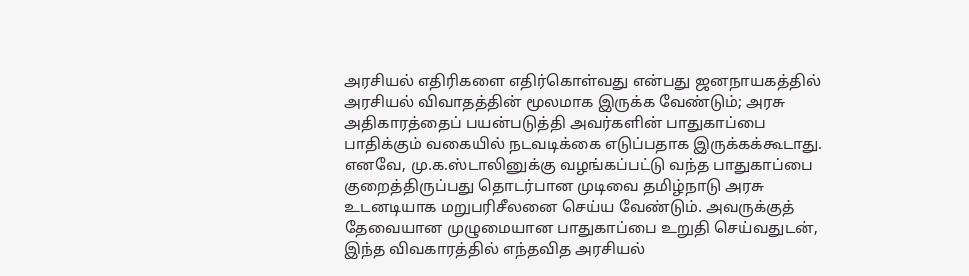அரசியல் எதிரிகளை எதிர்கொள்வது என்பது ஜனநாயகத்தில் அரசியல் விவாதத்தின் மூலமாக இருக்க வேண்டும்; அரசு அதிகாரத்தைப் பயன்படுத்தி அவர்களின் பாதுகாப்பை பாதிக்கும் வகையில் நடவடிக்கை எடுப்பதாக இருக்கக்கூடாது. எனவே, மு.க.ஸ்டாலினுக்கு வழங்கப்பட்டு வந்த பாதுகாப்பை குறைத்திருப்பது தொடர்பான முடிவை தமிழ்நாடு அரசு உடனடியாக மறுபரிசீலனை செய்ய வேண்டும். அவருக்குத் தேவையான முழுமையான பாதுகாப்பை உறுதி செய்வதுடன், இந்த விவகாரத்தில் எந்தவித அரசியல்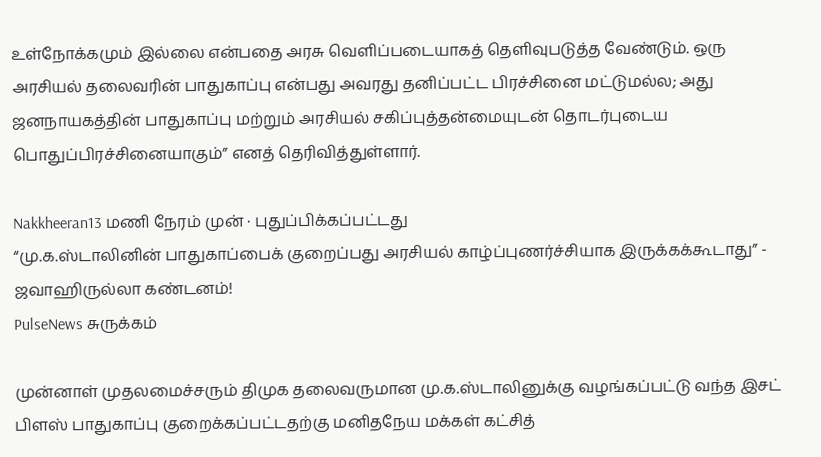உள்நோக்கமும் இல்லை என்பதை அரசு வெளிப்படையாகத் தெளிவுபடுத்த வேண்டும். ஒரு அரசியல் தலைவரின் பாதுகாப்பு என்பது அவரது தனிப்பட்ட பிரச்சினை மட்டுமல்ல; அது ஜனநாயகத்தின் பாதுகாப்பு மற்றும் அரசியல் சகிப்புத்தன்மையுடன் தொடர்புடைய பொதுப்பிரச்சினையாகும்” எனத் தெரிவித்துள்ளார்.

Nakkheeran13 மணி நேரம் முன் · புதுப்பிக்கப்பட்டது
“மு.க.ஸ்டாலினின் பாதுகாப்பைக் குறைப்பது அரசியல் காழ்ப்புணர்ச்சியாக இருக்கக்கூடாது” - ஜவாஹிருல்லா கண்டனம்!
PulseNews சுருக்கம்

முன்னாள் முதலமைச்சரும் திமுக தலைவருமான மு.க.ஸ்டாலினுக்கு வழங்கப்பட்டு வந்த இசட் பிளஸ் பாதுகாப்பு குறைக்கப்பட்டதற்கு மனிதநேய மக்கள் கட்சித்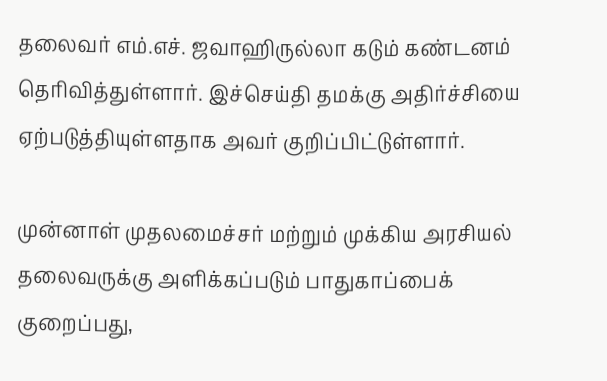தலைவர் எம்.எச். ஜவாஹிருல்லா கடும் கண்டனம் தெரிவித்துள்ளார். இச்செய்தி தமக்கு அதிர்ச்சியை ஏற்படுத்தியுள்ளதாக அவர் குறிப்பிட்டுள்ளார்.

முன்னாள் முதலமைச்சர் மற்றும் முக்கிய அரசியல் தலைவருக்கு அளிக்கப்படும் பாதுகாப்பைக் குறைப்பது,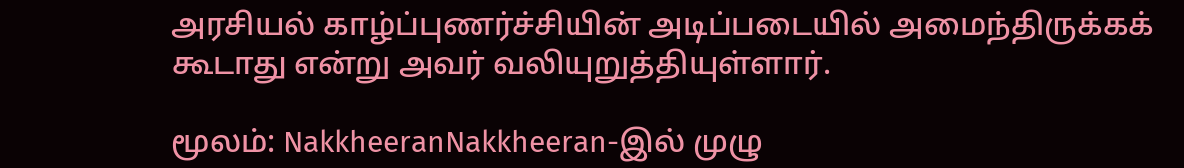அரசியல் காழ்ப்புணர்ச்சியின் அடிப்படையில் அமைந்திருக்கக் கூடாது என்று அவர் வலியுறுத்தியுள்ளார்.

மூலம்: NakkheeranNakkheeran-இல் முழு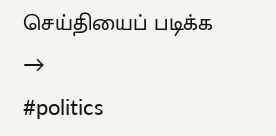செய்தியைப் படிக்க →
#politics